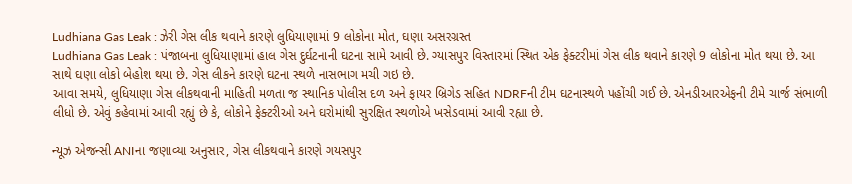Ludhiana Gas Leak : ઝેરી ગેસ લીક થવાને કારણે લુધિયાણામાં 9 લોકોના મોત, ઘણા અસરગ્રસ્ત
Ludhiana Gas Leak : પંજાબના લુધિયાણામાં હાલ ગેસ દુર્ઘટનાની ઘટના સામે આવી છે. ગ્યાસપુર વિસ્તારમાં સ્થિત એક ફેક્ટરીમાં ગેસ લીક થવાને કારણે 9 લોકોના મોત થયા છે. આ સાથે ઘણા લોકો બેહોશ થયા છે. ગેસ લીકને કારણે ઘટના સ્થળે નાસભાગ મચી ગઇ છે.
આવા સમયે, લુધિયાણા ગેસ લીકથવાની માહિતી મળતા જ સ્થાનિક પોલીસ દળ અને ફાયર બ્રિગેડ સહિત NDRFની ટીમ ઘટનાસ્થળે પહોંચી ગઈ છે. એનડીઆરએફની ટીમે ચાર્જ સંભાળી લીધો છે. એવું કહેવામાં આવી રહ્યું છે કે, લોકોને ફેક્ટરીઓ અને ઘરોમાંથી સુરક્ષિત સ્થળોએ ખસેડવામાં આવી રહ્યા છે.

ન્યૂઝ એજન્સી ANIના જણાવ્યા અનુસાર, ગેસ લીકથવાને કારણે ગયસપુર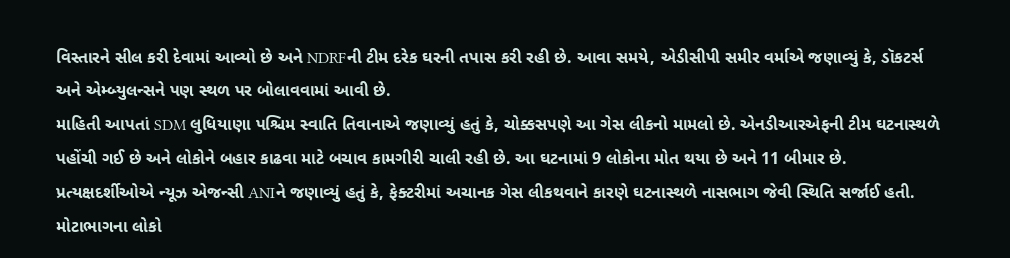વિસ્તારને સીલ કરી દેવામાં આવ્યો છે અને NDRFની ટીમ દરેક ઘરની તપાસ કરી રહી છે. આવા સમયે, એડીસીપી સમીર વર્માએ જણાવ્યું કે, ડૉકટર્સ અને એમ્બ્યુલન્સને પણ સ્થળ પર બોલાવવામાં આવી છે.
માહિતી આપતાં SDM લુધિયાણા પશ્ચિમ સ્વાતિ તિવાનાએ જણાવ્યું હતું કે, ચોક્કસપણે આ ગેસ લીકનો મામલો છે. એનડીઆરએફની ટીમ ઘટનાસ્થળે પહોંચી ગઈ છે અને લોકોને બહાર કાઢવા માટે બચાવ કામગીરી ચાલી રહી છે. આ ઘટનામાં 9 લોકોના મોત થયા છે અને 11 બીમાર છે.
પ્રત્યક્ષદર્શીઓએ ન્યૂઝ એજન્સી ANIને જણાવ્યું હતું કે, ફેક્ટરીમાં અચાનક ગેસ લીકથવાને કારણે ઘટનાસ્થળે નાસભાગ જેવી સ્થિતિ સર્જાઈ હતી. મોટાભાગના લોકો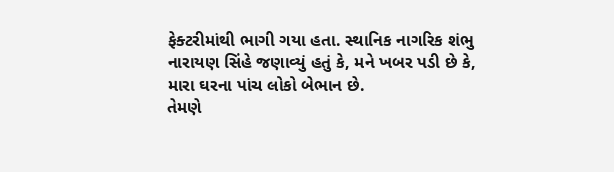ફેક્ટરીમાંથી ભાગી ગયા હતા. સ્થાનિક નાગરિક શંભુ નારાયણ સિંહે જણાવ્યું હતું કે, મને ખબર પડી છે કે, મારા ઘરના પાંચ લોકો બેભાન છે.
તેમણે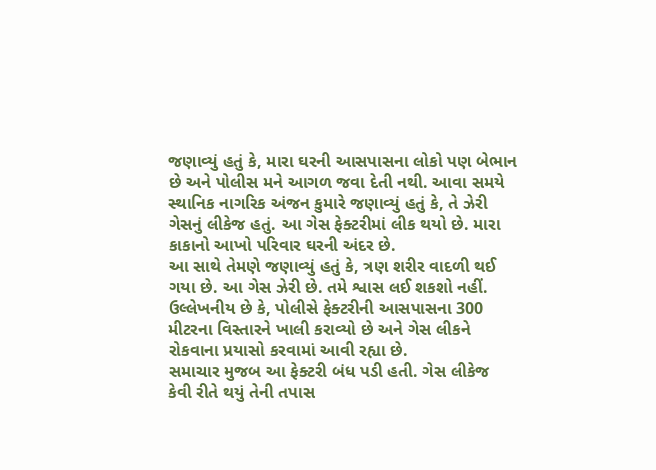જણાવ્યું હતું કે, મારા ઘરની આસપાસના લોકો પણ બેભાન છે અને પોલીસ મને આગળ જવા દેતી નથી. આવા સમયે સ્થાનિક નાગરિક અંજન કુમારે જણાવ્યું હતું કે, તે ઝેરી ગેસનું લીકેજ હતું. આ ગેસ ફેક્ટરીમાં લીક થયો છે. મારા કાકાનો આખો પરિવાર ઘરની અંદર છે.
આ સાથે તેમણે જણાવ્યું હતું કે, ત્રણ શરીર વાદળી થઈ ગયા છે. આ ગેસ ઝેરી છે. તમે શ્વાસ લઈ શકશો નહીં. ઉલ્લેખનીય છે કે, પોલીસે ફેક્ટરીની આસપાસના 300 મીટરના વિસ્તારને ખાલી કરાવ્યો છે અને ગેસ લીકને રોકવાના પ્રયાસો કરવામાં આવી રહ્યા છે.
સમાચાર મુજબ આ ફેક્ટરી બંધ પડી હતી. ગેસ લીકેજ કેવી રીતે થયું તેની તપાસ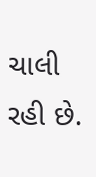ચાલી રહી છે.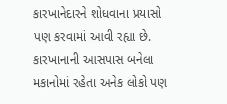કારખાનેદારને શોધવાના પ્રયાસો પણ કરવામાં આવી રહ્યા છે. કારખાનાની આસપાસ બનેલા મકાનોમાં રહેતા અનેક લોકો પણ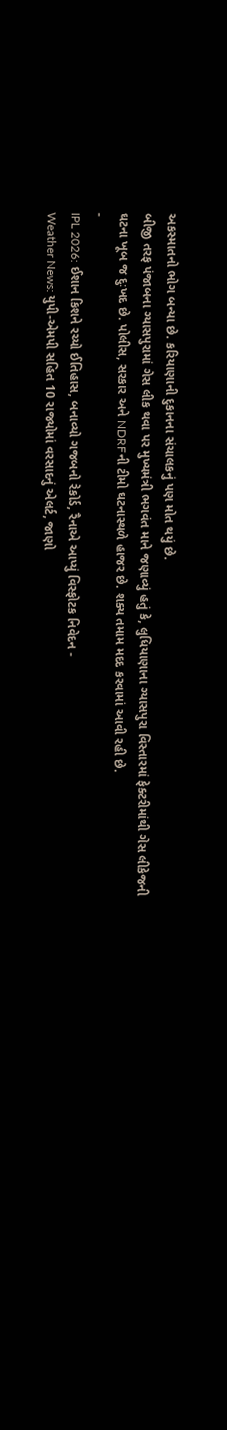અકસ્માતનો ભોગ બન્યા છે. કરિયાણાની દુકાનના સંચાલકનું પણ મોત થયું છે.
બીજી તરફ પંજાબના ગ્યાસપુરામાં ગેસ લીક થવા પર મુખ્યમંત્રી ભગવંત માને જણાવ્યું હતું કે, લુધિયાણાના ગ્યાસપુરા વિસ્તારમાં ફેક્ટરીમાંથી ગેસ લીકેજની ઘટના ખૂબ જ દુઃખદ છે. પોલીસ, સરકાર અને NDRFની ટીમો ઘટનાસ્થળે હાજર છે. શક્ય તમામ મદદ કરવામાં આવી રહી છે.
-
IPL 2026: ઈશાન કિશને રચ્યો ઈતિહાસ, બનાવ્યો ગજબનો રેકોર્ડ, રૈનાએ આપ્યું વિસ્ફોટક નિવેદન -
Weather News: યુપી-એમપી સહિત 10 રાજ્યોમાં વરસાદનું એલર્ટ, જાણો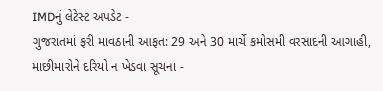IMDનું લેટેસ્ટ અપડેટ -
ગુજરાતમાં ફરી માવઠાની આફત: 29 અને 30 માર્ચે કમોસમી વરસાદની આગાહી, માછીમારોને દરિયો ન ખેડવા સૂચના -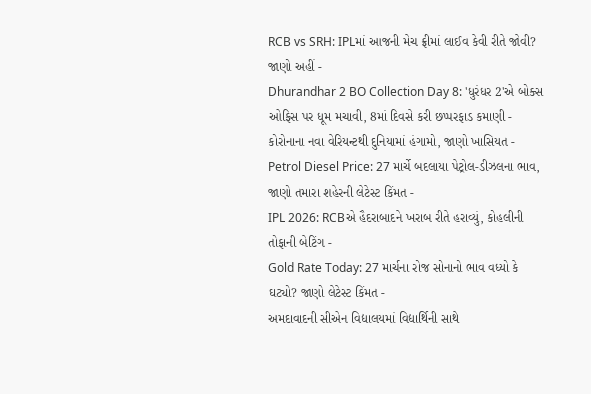RCB vs SRH: IPLમાં આજની મેચ ફ્રીમાં લાઈવ કેવી રીતે જોવી? જાણો અહીં -
Dhurandhar 2 BO Collection Day 8: 'ધુરંધર 2'એ બોક્સ ઓફિસ પર ધૂમ મચાવી, 8માં દિવસે કરી છપ્પરફાડ કમાણી -
કોરોનાના નવા વેરિયન્ટથી દુનિયામાં હંગામો, જાણો ખાસિયત -
Petrol Diesel Price: 27 માર્ચે બદલાયા પેટ્રોલ-ડીઝલના ભાવ, જાણો તમારા શહેરની લેટેસ્ટ કિંમત -
IPL 2026: RCBએ હૈદરાબાદને ખરાબ રીતે હરાવ્યું, કોહલીની તોફાની બેટિંગ -
Gold Rate Today: 27 માર્ચના રોજ સોનાનો ભાવ વધ્યો કે ઘટ્યો? જાણો લેટેસ્ટ કિંમત -
અમદાવાદની સીએન વિદ્યાલયમાં વિદ્યાર્થિની સાથે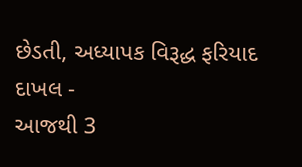છેડતી, અધ્યાપક વિરૂદ્ધ ફરિયાદ દાખલ -
આજથી 3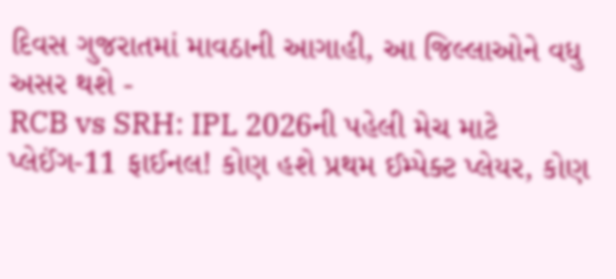દિવસ ગુજરાતમાં માવઠાની આગાહી, આ જિલ્લાઓને વધુ અસર થશે -
RCB vs SRH: IPL 2026ની પહેલી મેચ માટે પ્લેઈંગ-11 ફાઈનલ! કોણ હશે પ્રથમ ઈમ્પેક્ટ પ્લેયર, કોણ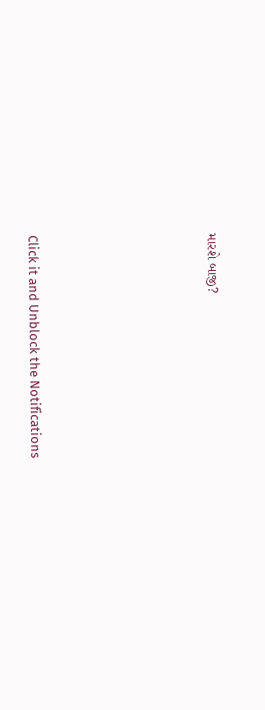મારશે બાજી?








Click it and Unblock the Notifications